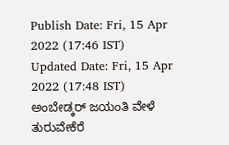Publish Date: Fri, 15 Apr 2022 (17:46 IST)
Updated Date: Fri, 15 Apr 2022 (17:48 IST)
ಅಂಬೇಡ್ಕರ್ ಜಯಂತಿ ವೇಳೆ ತುರುವೇಕೆರೆ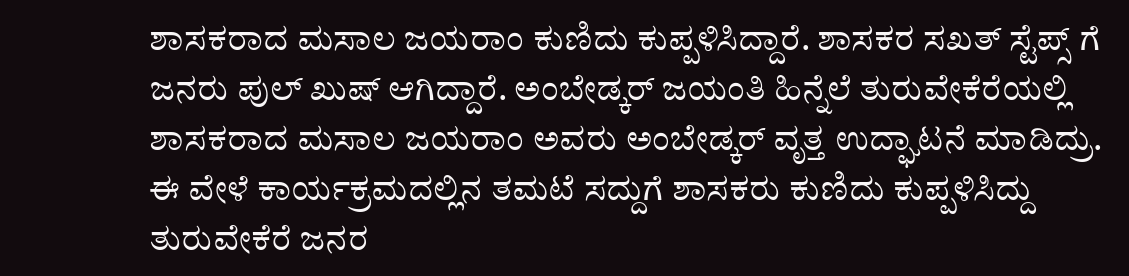ಶಾಸಕರಾದ ಮಸಾಲ ಜಯರಾಂ ಕುಣಿದು ಕುಪ್ಪಳಿಸಿದ್ದಾರೆ. ಶಾಸಕರ ಸಖತ್ ಸ್ಟೆಪ್ಸ್ ಗೆ ಜನರು ಪುಲ್ ಖುಷ್ ಆಗಿದ್ದಾರೆ. ಅಂಬೇಡ್ಕರ್ ಜಯಂತಿ ಹಿನ್ನೆಲೆ ತುರುವೇಕೆರೆಯಲ್ಲಿ ಶಾಸಕರಾದ ಮಸಾಲ ಜಯರಾಂ ಅವರು ಅಂಬೇಡ್ಕರ್ ವೃತ್ತ ಉದ್ಘಾಟನೆ ಮಾಡಿದ್ರು. ಈ ವೇಳೆ ಕಾರ್ಯಕ್ರಮದಲ್ಲಿನ ತಮಟೆ ಸದ್ದುಗೆ ಶಾಸಕರು ಕುಣಿದು ಕುಪ್ಪಳಿಸಿದ್ದು ತುರುವೇಕೆರೆ ಜನರ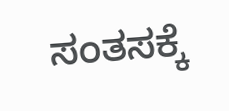ಸಂತಸಕ್ಕೆ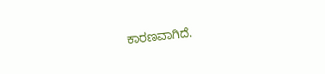ಕಾರಣವಾಗಿದೆ.